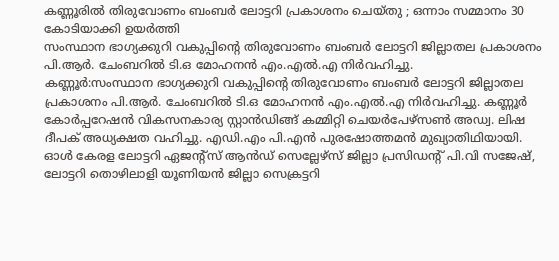കണ്ണൂരിൽ തിരുവോണം ബംബർ ലോട്ടറി പ്രകാശനം ചെയ്തു ; ഒന്നാം സമ്മാനം 30 കോടിയാക്കി ഉയർത്തി
സംസ്ഥാന ഭാഗ്യക്കുറി വകുപ്പിന്റെ തിരുവോണം ബംബർ ലോട്ടറി ജില്ലാതല പ്രകാശനം പി.ആർ. ചേംബറിൽ ടി.ഒ മോഹനൻ എം.എൽ.എ നിർവഹിച്ചു.
കണ്ണൂർ:സംസ്ഥാന ഭാഗ്യക്കുറി വകുപ്പിന്റെ തിരുവോണം ബംബർ ലോട്ടറി ജില്ലാതല പ്രകാശനം പി.ആർ. ചേംബറിൽ ടി.ഒ മോഹനൻ എം.എൽ.എ നിർവഹിച്ചു. കണ്ണൂർ കോർപ്പറേഷൻ വികസനകാര്യ സ്റ്റാൻഡിങ്ങ് കമ്മിറ്റി ചെയർപേഴ്സൺ അഡ്വ. ലിഷ ദീപക് അധ്യക്ഷത വഹിച്ചു. എഡി.എം പി.എൻ പുരഷോത്തമൻ മുഖ്യാതിഥിയായി.
ഓൾ കേരള ലോട്ടറി ഏജന്റ്സ് ആൻഡ് സെല്ലേഴ്സ് ജില്ലാ പ്രസിഡന്റ് പി.വി സജേഷ്, ലോട്ടറി തൊഴിലാളി യൂണിയൻ ജില്ലാ സെക്രട്ടറി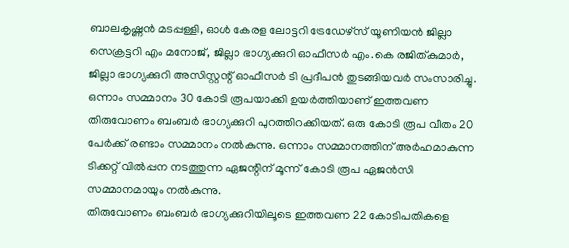ബാലകൃഷ്ണൻ മടപ്പള്ളി, ഓൾ കേരള ലോട്ടറി ട്രേഡേഴ്സ് യൂണിയൻ ജില്ലാ സെക്രട്ടറി എം മനോജ്, ജില്ലാ ഭാഗ്യക്കുറി ഓഫീസർ എം.കെ രജിത്കുമാർ, ജില്ലാ ഭാഗ്യക്കുറി അസിസ്റ്റന്റ് ഓഫീസർ ടി പ്രദീപൻ തുടങ്ങിയവർ സംസാരിച്ചു. ഒന്നാം സമ്മാനം 30 കോടി രൂപയാക്കി ഉയർത്തിയാണ് ഇത്തവണ തിരുവോണം ബംബർ ഭാഗ്യക്കുറി പുറത്തിറക്കിയത്. ഒരു കോടി രൂപ വീതം 20 പേർക്ക് രണ്ടാം സമ്മാനം നൽകുന്നു. ഒന്നാം സമ്മാനത്തിന് അർഹമാകുന്ന ടിക്കറ്റ് വിൽപ്പന നടത്തുന്ന ഏജന്റിന് മൂന്ന് കോടി രൂപ ഏജൻസി സമ്മാനമായും നൽകുന്നു.
തിരുവോണം ബംബർ ഭാഗ്യക്കുറിയിലൂടെ ഇത്തവണ 22 കോടിപതികളെ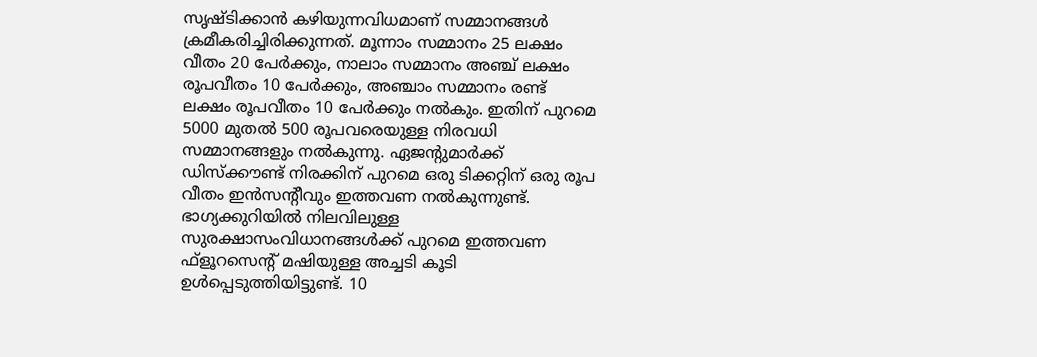സൃഷ്ടിക്കാൻ കഴിയുന്നവിധമാണ് സമ്മാനങ്ങൾ ക്രമീകരിച്ചിരിക്കുന്നത്. മൂന്നാം സമ്മാനം 25 ലക്ഷം വീതം 20 പേർക്കും, നാലാം സമ്മാനം അഞ്ച് ലക്ഷം രൂപവീതം 10 പേർക്കും, അഞ്ചാം സമ്മാനം രണ്ട് ലക്ഷം രൂപവീതം 10 പേർക്കും നൽകും. ഇതിന് പുറമെ 5000 മുതൽ 500 രൂപവരെയുള്ള നിരവധി സമ്മാനങ്ങളും നൽകുന്നു. ഏജന്റുമാർക്ക് ഡിസ്ക്കൗണ്ട് നിരക്കിന് പുറമെ ഒരു ടിക്കറ്റിന് ഒരു രൂപ വീതം ഇൻസന്റീവും ഇത്തവണ നൽകുന്നുണ്ട്. ഭാഗ്യക്കുറിയിൽ നിലവിലുള്ള സുരക്ഷാസംവിധാനങ്ങൾക്ക് പുറമെ ഇത്തവണ ഫ്ളൂറസെന്റ് മഷിയുള്ള അച്ചടി കൂടി ഉൾപ്പെടുത്തിയിട്ടുണ്ട്. 10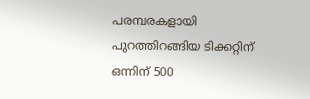പരമ്പരകളായി പുറത്തിറങ്ങിയ ടിക്കറ്റിന് ഒന്നിന് 500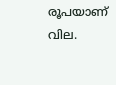രൂപയാണ് വില.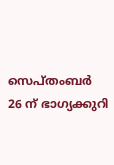സെപ്തംബർ 26 ന് ഭാഗ്യക്കുറി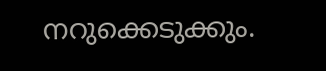നറുക്കെടുക്കും.